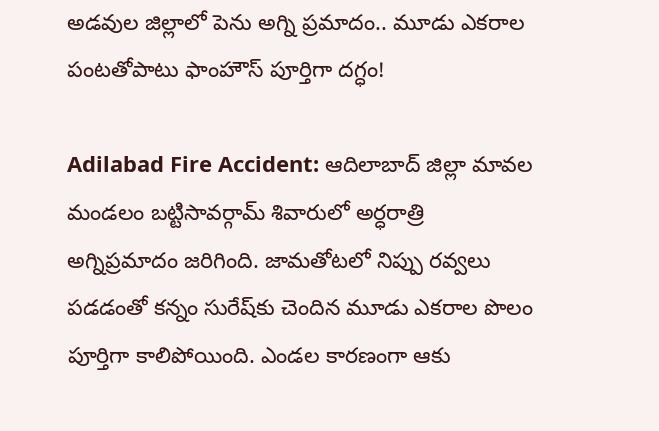అడవుల జిల్లాలో పెను అగ్ని ప్రమాదం.. మూడు ఎకరాల పంటతోపాటు ఫాంహౌస్ పూర్తిగా దగ్ధం!

Adilabad Fire Accident: ఆదిలాబాద్ జిల్లా మావల మండలం బట్టిసావర్గామ్ శివారులో అర్ధరాత్రి అగ్నిప్రమాదం జరిగింది. జామతోటలో నిప్పు రవ్వలు పడడంతో కన్నం సురేష్‌కు చెందిన మూడు ఎకరాల పొలం పూర్తిగా కాలిపోయింది. ఎండల కారణంగా ఆకు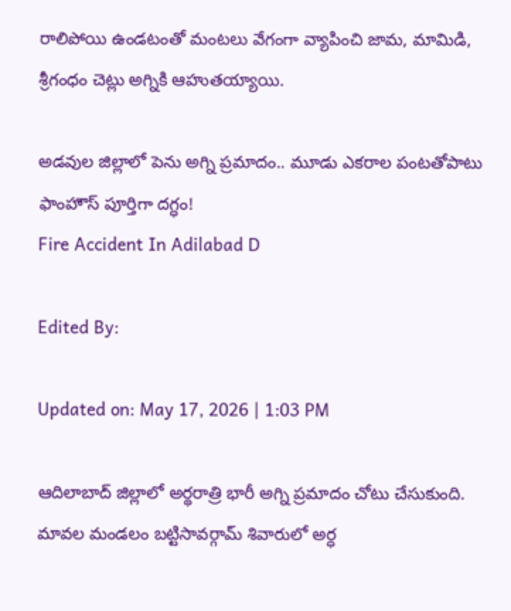రాలిపోయి ఉండటంతో మంటలు వేగంగా వ్యాపించి జామ, మామిడి, శ్రీగంధం చెట్లు అగ్నికి ఆహుతయ్యాయి.

అడవుల జిల్లాలో పెను అగ్ని ప్రమాదం.. మూడు ఎకరాల పంటతోపాటు ఫాంహౌస్ పూర్తిగా దగ్ధం!
Fire Accident In Adilabad D

Edited By:

Updated on: May 17, 2026 | 1:03 PM

ఆదిలాబాద్ జిల్లాలో అర్థరాత్రి భారీ అగ్ని ప్రమాదం చోటు చేసుకుంది. మావల మండలం బట్టిసావర్గామ్ శివారులో అర్ధ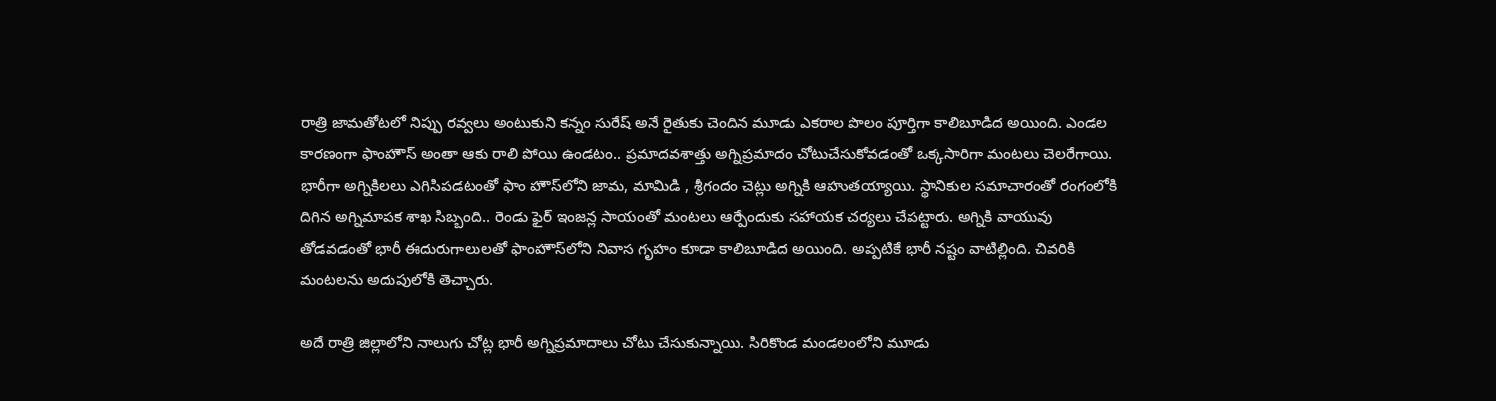రాత్రి జామతోటలో నిప్పు రవ్వలు అంటుకుని కన్నం సురేష్ అనే రైతుకు చెందిన మూడు ఎకరాల పొలం పూర్తిగా కాలిబూడిద అయింది‌. ఎండల కారణంగా ఫాంహౌస్ అంతా ఆకు రాలి పోయి ఉండటం.. ప్రమాదవశాత్తు అగ్నిప్రమాదం చోటుచేసుకోవడంతో ఒక్కసారిగా మంటలు చెలరేగాయి. భారీగా అగ్నికిలలు ఎగిసిపడటంతో ఫాం హౌస్‌లోని జామ, మామిడి , శ్రీగందం చెట్లు అగ్నికి ఆహుతయ్యాయి. స్థానికుల సమాచారంతో రంగంలోకి దిగిన అగ్నిమాపక శాఖ సిబ్బంది.. రెండు ఫైర్ ఇంజన్ల సాయంతో మంటలు ఆర్పేందుకు సహాయక చర్యలు చేపట్టారు. అగ్నికి వాయువు తోడవడంతో భారీ ఈదురుగాలులతో ఫాంహౌస్‌లోని నివాస గృహం కూడా కాలిబూడిద అయింది. అప్పటికే భారీ నష్టం వాటిల్లింది. చివరికి మంటలను అదుపులోకి తెచ్చారు.

అదే రాత్రి జిల్లాలోని నాలుగు చోట్ల భారీ అగ్నిప్రమాదాలు చోటు చేసుకున్నాయి. సిరికొండ మండలంలోని మూడు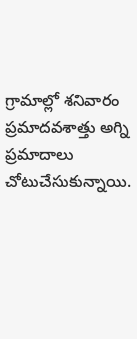గ్రామాల్లో శనివారం ప్రమాదవశాత్తు అగ్ని ప్రమాదాలు చోటుచేసుకున్నాయి.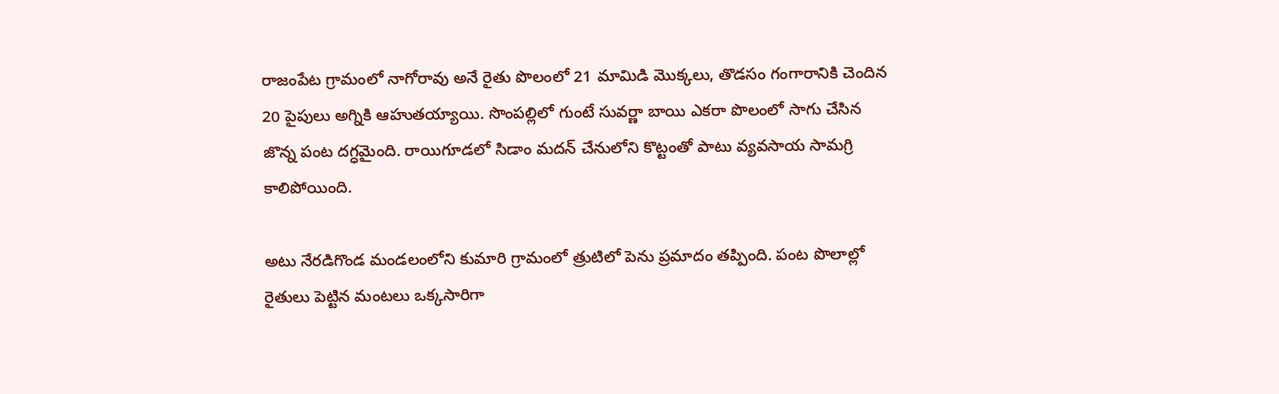రాజంపేట గ్రామంలో నాగోరావు అనే రైతు పొలంలో 21 మామిడి మొక్కలు, తొడసం గంగారానికి చెందిన 20 పైపులు అగ్నికి ఆహుతయ్యాయి. సొంపల్లిలో గుంటే సువర్ణా బాయి ఎకరా పొలంలో సాగు చేసిన జొన్న పంట దగ్ధమైంది. రాయిగూడలో సిడాం మదన్ చేనులోని కొట్టంతో పాటు వ్యవసాయ సామగ్రి కాలిపోయింది.

అటు నేరడిగొండ మండలంలోని కుమారి గ్రామంలో త్రుటిలో పెను ప్రమాదం తప్పింది. పంట పొలాల్లో రైతులు పెట్టిన మంటలు ఒక్కసారిగా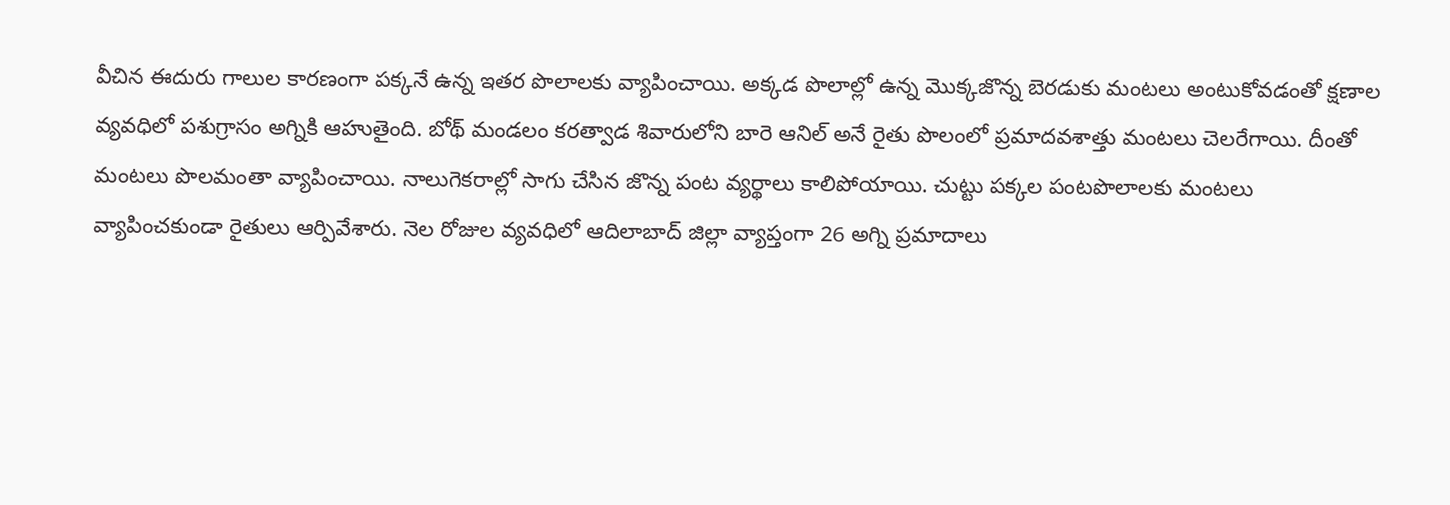వీచిన ఈదురు గాలుల కారణంగా పక్కనే ఉన్న ఇతర పొలాలకు వ్యాపించాయి. అక్కడ పొలాల్లో ఉన్న మొక్కజొన్న బెరడుకు మంటలు అంటుకోవడంతో క్షణాల వ్యవధిలో పశుగ్రాసం అగ్నికి ఆహుతైంది. బోథ్ మండలం కరత్వాడ శివారులోని బారె ఆనిల్ అనే రైతు పొలంలో ప్రమాదవశాత్తు మంటలు చెలరేగాయి. దీంతో మంటలు పొలమంతా వ్యాపించాయి. నాలుగెకరాల్లో సాగు చేసిన జొన్న పంట వ్యర్థాలు కాలిపోయాయి. చుట్టు పక్కల పంటపొలాలకు మంటలు వ్యాపించకుండా రైతులు ఆర్పివేశారు. నెల రోజుల వ్యవధిలో ఆదిలాబాద్ జిల్లా వ్యాప్తంగా 26 అగ్ని ప్రమాదాలు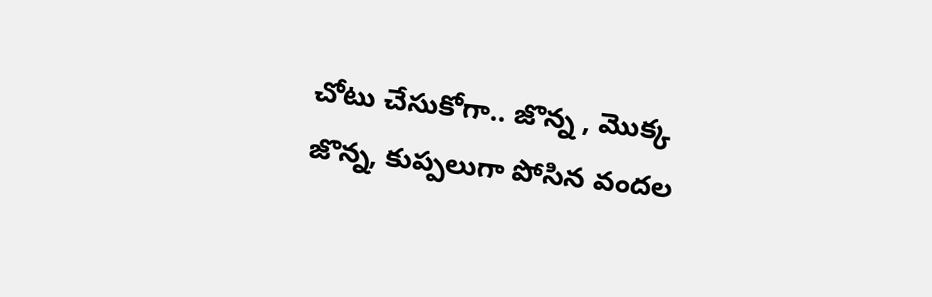చోటు చేసుకోగా.. జొన్న , మొక్క జొన్న, కుప్పలుగా పోసిన వందల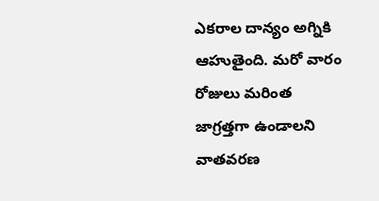ఎకరాల దాన్యం అగ్నికి ఆహుతైంది. మరో వారం రోజులు మరింత జాగ్రత్తగా ఉండాలని వాతవరణ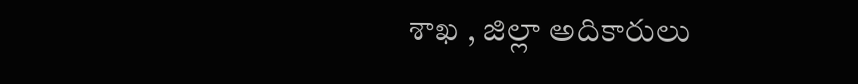శాఖ , జిల్లా అదికారులు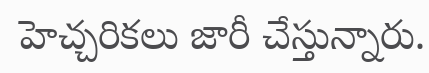హెచ్చరికలు జారీ చేస్తున్నారు.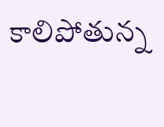కాలిపోతున్న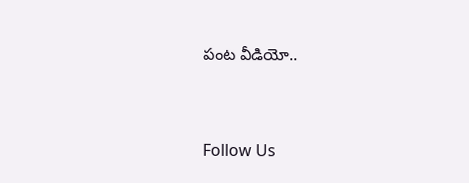పంట వీడియో..



Follow Us